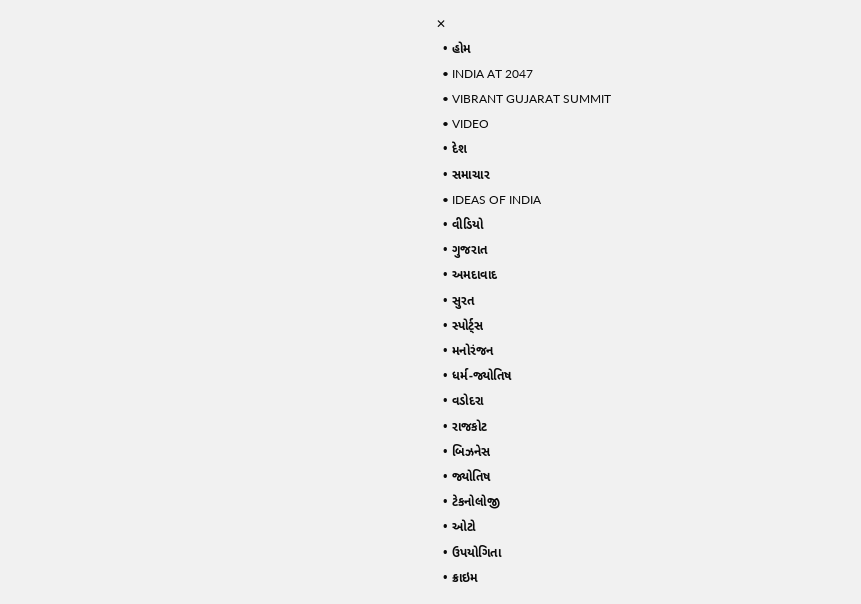✕
  • હોમ
  • INDIA AT 2047
  • VIBRANT GUJARAT SUMMIT
  • VIDEO
  • દેશ
  • સમાચાર
  • IDEAS OF INDIA
  • વીડિયો
  • ગુજરાત
  • અમદાવાદ
  • સુરત
  • સ્પોર્ટ્સ
  • મનોરંજન
  • ધર્મ-જ્યોતિષ
  • વડોદરા
  • રાજકોટ
  • બિઝનેસ
  • જ્યોતિષ
  • ટેકનોલોજી
  • ઓટો
  • ઉપયોગિતા
  • ક્રાઇમ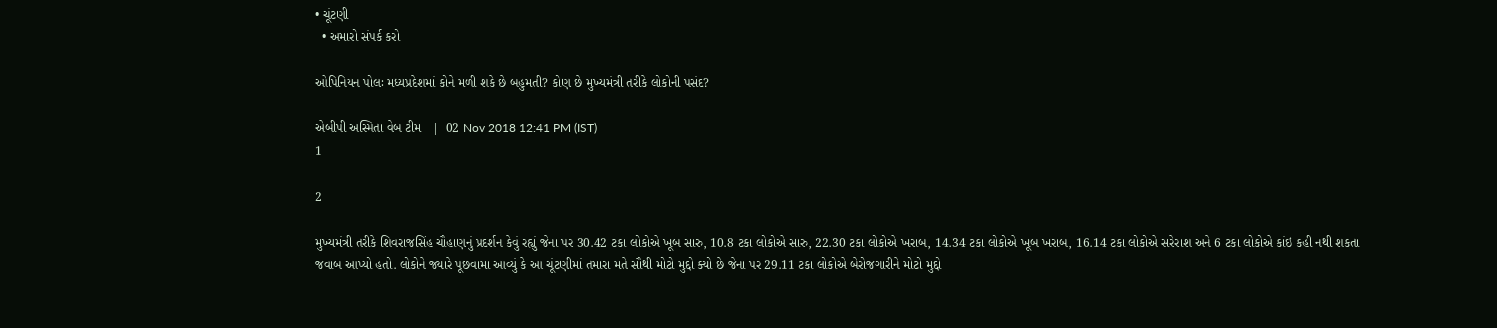• ચૂંટણી
  • અમારો સંપર્ક કરો

ઓપિનિયન પોલઃ મધ્યપ્રદેશમાં કોને મળી શકે છે બહુમતી? કોણ છે મુખ્યમંત્રી તરીકે લોકોની પસંદ?

એબીપી અસ્મિતા વેબ ટીમ   |  02 Nov 2018 12:41 PM (IST)
1

2

મુખ્યમંત્રી તરીકે શિવરાજસિંહ ચૌહાણનું પ્રદર્શન કેવું રહ્યું જેના પર 30.42 ટકા લોકોએ ખૂબ સારુ, 10.8 ટકા લોકોએ સારુ, 22.30 ટકા લોકોએ ખરાબ, 14.34 ટકા લોકોએ ખૂબ ખરાબ, 16.14 ટકા લોકોએ સરેરાશ અને 6 ટકા લોકોએ કાંઇ કહી નથી શકતા જવાબ આપ્યો હતો. લોકોને જ્યારે પૂછવામા આવ્યું કે આ ચૂંટણીમાં તમારા મતે સૌથી મોટો મુદ્દો ક્યો છે જેના પર 29.11 ટકા લોકોએ બેરોજગારીને મોટો મુદ્દો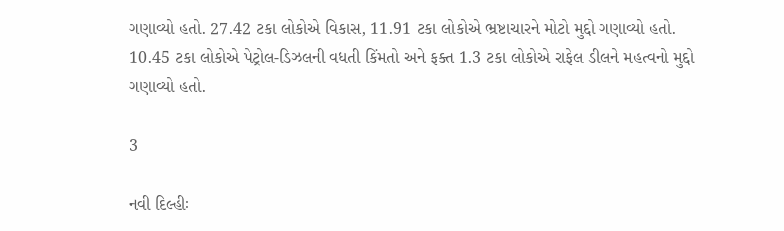ગણાવ્યો હતો. 27.42 ટકા લોકોએ વિકાસ, 11.91 ટકા લોકોએ ભ્રષ્ટાચારને મોટો મુદ્દો ગણાવ્યો હતો. 10.45 ટકા લોકોએ પેટ્રોલ-ડિઝલની વધતી કિંમતો અને ફક્ત 1.3 ટકા લોકોએ રાફેલ ડીલને મહત્વનો મુદ્દો ગણાવ્યો હતો.

3

નવી દિલ્હીઃ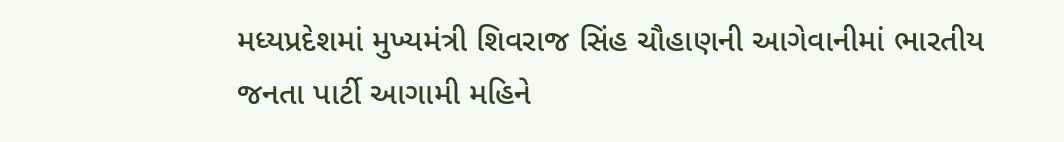મધ્યપ્રદેશમાં મુખ્યમંત્રી શિવરાજ સિંહ ચૌહાણની આગેવાનીમાં ભારતીય જનતા પાર્ટી આગામી મહિને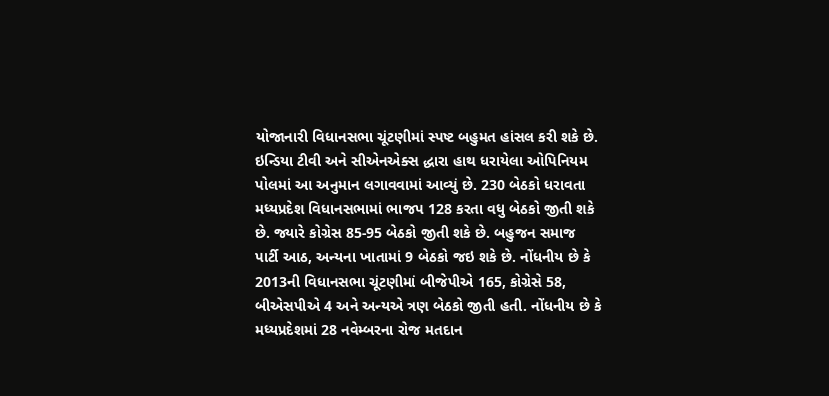યોજાનારી વિધાનસભા ચૂંટણીમાં સ્પષ્ટ બહુમત હાંસલ કરી શકે છે. ઇન્ડિયા ટીવી અને સીએનએક્સ દ્ધારા હાથ ધરાયેલા ઓપિનિયમ પોલમાં આ અનુમાન લગાવવામાં આવ્યું છે. 230 બેઠકો ધરાવતા મધ્યપ્રદેશ વિધાનસભામાં ભાજપ 128 કરતા વધુ બેઠકો જીતી શકે છે. જ્યારે કોગ્રેસ 85-95 બેઠકો જીતી શકે છે. બહુજન સમાજ પાર્ટી આઠ, અન્યના ખાતામાં 9 બેઠકો જઇ શકે છે. નોંધનીય છે કે 2013ની વિધાનસભા ચૂંટણીમાં બીજેપીએ 165, કોગ્રેસે 58, બીએસપીએ 4 અને અન્યએ ત્રણ બેઠકો જીતી હતી. નોંધનીય છે કે મધ્યપ્રદેશમાં 28 નવેમ્બરના રોજ મતદાન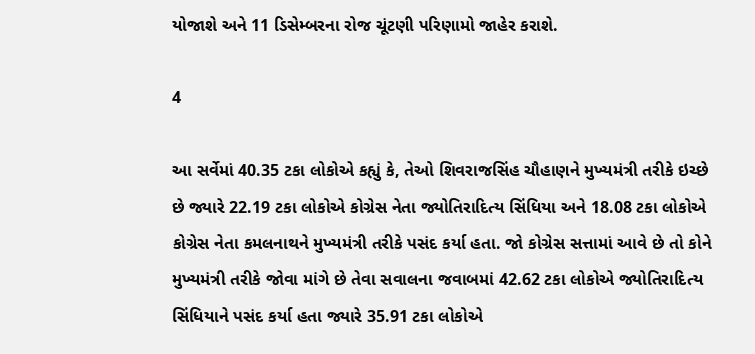યોજાશે અને 11 ડિસેમ્બરના રોજ ચૂંટણી પરિણામો જાહેર કરાશે.

4

આ સર્વેમાં 40.35 ટકા લોકોએ કહ્યું કે, તેઓ શિવરાજસિંહ ચૌહાણને મુખ્યમંત્રી તરીકે ઇચ્છે છે જ્યારે 22.19 ટકા લોકોએ કોગ્રેસ નેતા જ્યોતિરાદિત્ય સિંધિયા અને 18.08 ટકા લોકોએ કોગ્રેસ નેતા કમલનાથને મુખ્યમંત્રી તરીકે પસંદ કર્યા હતા. જો કોગ્રેસ સત્તામાં આવે છે તો કોને મુખ્યમંત્રી તરીકે જોવા માંગે છે તેવા સવાલના જવાબમાં 42.62 ટકા લોકોએ જ્યોતિરાદિત્ય સિંધિયાને પસંદ કર્યા હતા જ્યારે 35.91 ટકા લોકોએ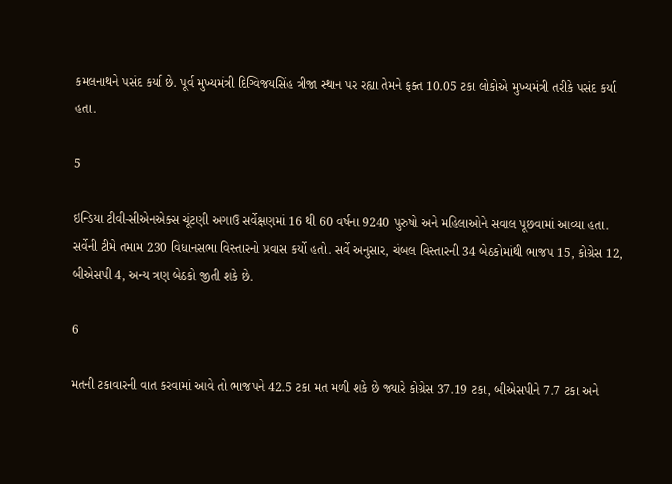કમલનાથને પસંદ કર્યા છે. પૂર્વ મુખ્યમંત્રી દિગ્વિજયસિંહ ત્રીજા સ્થાન પર રહ્યા તેમને ફક્ત 10.05 ટકા લોકોએ મુખ્યમંત્રી તરીકે પસંદ કર્યા હતા.

5

ઇન્ડિયા ટીવી-સીએનએક્સ ચૂંટણી અગાઉ સર્વેક્ષણમાં 16 થી 60 વર્ષના 9240 પુરુષો અને મહિલાઓને સવાલ પૂછવામાં આવ્યા હતા. સર્વેની ટીમે તમામ 230 વિધાનસભા વિસ્તારનો પ્રવાસ કર્યો હતો. સર્વે અનુસાર, ચંબલ વિસ્તારની 34 બેઠકોમાંથી ભાજપ 15, કોગ્રેસ 12, બીએસપી 4, અન્ય ત્રણ બેઠકો જીતી શકે છે.

6

મતની ટકાવારની વાત કરવામાં આવે તો ભાજપને 42.5 ટકા મત મળી શકે છે જ્યારે કોગ્રેસ 37.19 ટકા, બીએસપીને 7.7 ટકા અને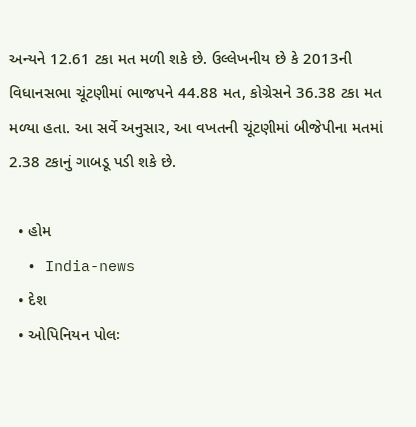અન્યને 12.61 ટકા મત મળી શકે છે. ઉલ્લેખનીય છે કે 2013ની વિધાનસભા ચૂંટણીમાં ભાજપને 44.88 મત, કોગ્રેસને 36.38 ટકા મત મળ્યા હતા. આ સર્વે અનુસાર, આ વખતની ચૂંટણીમાં બીજેપીના મતમાં 2.38 ટકાનું ગાબડૂ પડી શકે છે.

  • હોમ
  • India-news
  • દેશ
  • ઓપિનિયન પોલઃ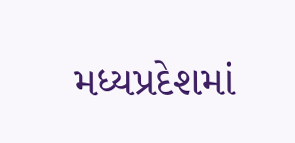મધ્યપ્રદેશમાં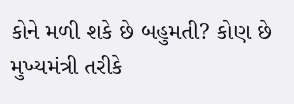કોને મળી શકે છે બહુમતી? કોણ છે મુખ્યમંત્રી તરીકે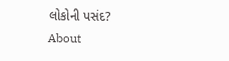લોકોની પસંદ?
About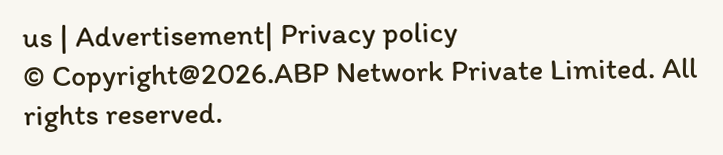us | Advertisement| Privacy policy
© Copyright@2026.ABP Network Private Limited. All rights reserved.